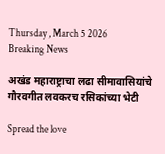Thursday , March 5 2026
Breaking News

अखंड महाराष्ट्राचा लढा सीमावासियांचे गौरवगीत लवकरच रसिकांच्या भेटी

Spread the love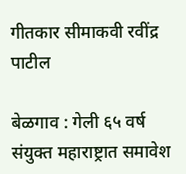गीतकार सीमाकवी रवींद्र पाटील

बेळगाव : गेली ६५ वर्ष संयुक्त महाराष्ट्रात समावेश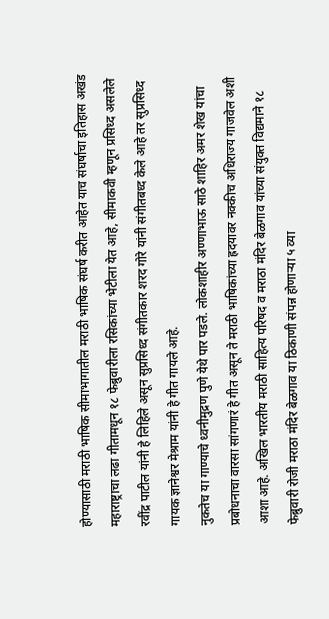होण्यासाठी मराठी भाषिक सीमाभागातील मराठी भाषिक संघर्ष करीत आहेत याच संघर्षाचा इतिहास अखंड महाराष्ट्राचा लढा गीतामधून १८ फेब्रुवारीला रसिकांच्या भेटीला येत आहे, सीमाकवी म्हणून प्रसिध्द असलेले रवींद्र पाटील यांनी हे लिहिले असून सुप्रसिध्द संगीतकार शरद गोरे यांनी संगीतबध्द केले आहे तर सुप्रसिध्द गायक ज्ञानेश्वर मेश्राम यांनी हे गीत गायले आहे.
नुकतेच या गाण्याचे ध्वनीमुद्रण पुणे येथे पार पडले. लोकशाहीर अण्णाभाऊ साठे शाहिर अमर शेख यांचा प्रबोधनाचा वारसा सांगणारं हे गीत असून ते मराठी भाषिकांच्या ह्रदयावर नक्कीच अधिराज्य गाजवेल अशी आशा आहे. अखिल भारतीय मराठी साहित्य परिषद व मराठा मंदिर बेळगाव यांच्या संयुक्त विद्यमाने १८ फेब्रुवारी रोजी मराठा मंदिर बेळगाव या ठिकाणी संपन्न होणाऱ्या ५ व्या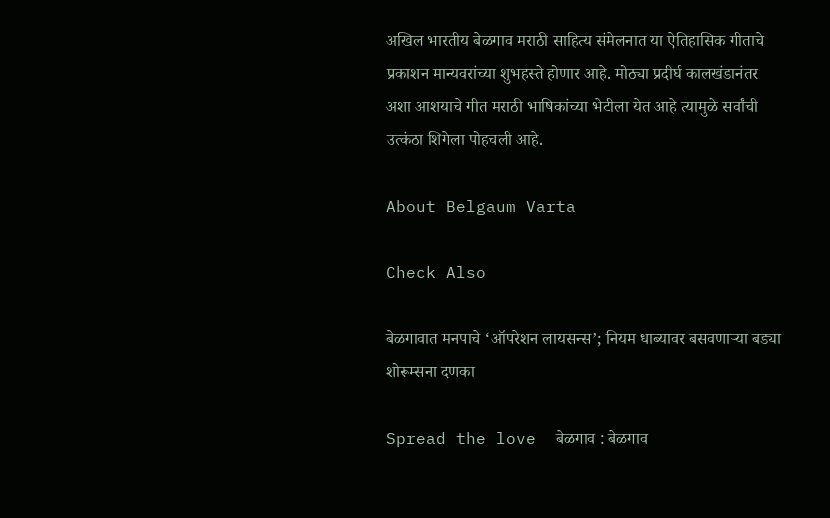अखिल भारतीय बेळगाव मराठी साहित्य संमेलनात या ऐतिहासिक गीताचे प्रकाशन मान्यवरांच्या शुभहस्ते होणार आहे. मोठ्या प्रदीर्घ कालखंडानंतर अशा आशयाचे गीत मराठी भाषिकांच्या भेटीला येत आहे त्यामुळे सर्वांची उत्कंठा शिगेला पोहचली आहे.

About Belgaum Varta

Check Also

बेळगावात मनपाचे ‘ऑपरेशन लायसन्स’; नियम धाब्यावर बसवणाऱ्या बड्या शोरूम्सना दणका

Spread the love  बेळगाव : बेळगाव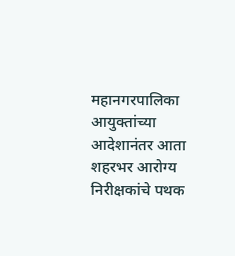महानगरपालिका आयुक्तांच्या आदेशानंतर आता शहरभर आरोग्य निरीक्षकांचे पथक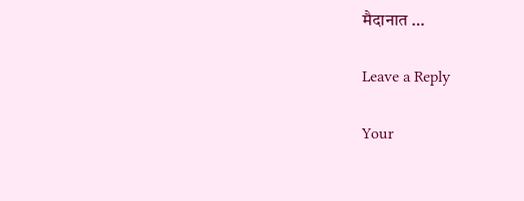मैदानात …

Leave a Reply

Your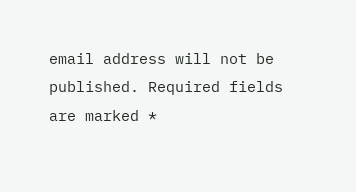email address will not be published. Required fields are marked *